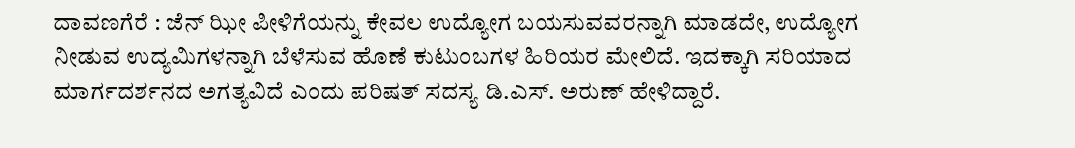ದಾವಣಗೆರೆ : ಜೆನ್ ಝೀ ಪೀಳಿಗೆಯನ್ನು ಕೇವಲ ಉದ್ಯೋಗ ಬಯಸುವವರನ್ನಾಗಿ ಮಾಡದೇ, ಉದ್ಯೋಗ ನೀಡುವ ಉದ್ಯಮಿಗಳನ್ನಾಗಿ ಬೆಳೆಸುವ ಹೊಣೆ ಕುಟುಂಬಗಳ ಹಿರಿಯರ ಮೇಲಿದೆ. ಇದಕ್ಕಾಗಿ ಸರಿಯಾದ ಮಾರ್ಗದರ್ಶನದ ಅಗತ್ಯವಿದೆ ಎಂದು ಪರಿಷತ್ ಸದಸ್ಯ ಡಿ.ಎಸ್. ಅರುಣ್ ಹೇಳಿದ್ದಾರೆ.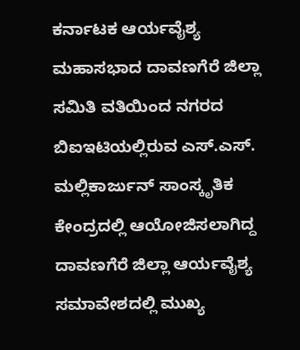ಕರ್ನಾಟಕ ಆರ್ಯವೈಶ್ಯ ಮಹಾಸಭಾದ ದಾವಣಗೆರೆ ಜಿಲ್ಲಾ ಸಮಿತಿ ವತಿಯಿಂದ ನಗರದ ಬಿಐಇಟಿಯಲ್ಲಿರುವ ಎಸ್.ಎಸ್. ಮಲ್ಲಿಕಾರ್ಜುನ್ ಸಾಂಸ್ಕೃತಿಕ ಕೇಂದ್ರದಲ್ಲಿ ಆಯೋಜಿಸಲಾಗಿದ್ದ ದಾವಣಗೆರೆ ಜಿಲ್ಲಾ ಆರ್ಯವೈಶ್ಯ ಸಮಾವೇಶದಲ್ಲಿ ಮುಖ್ಯ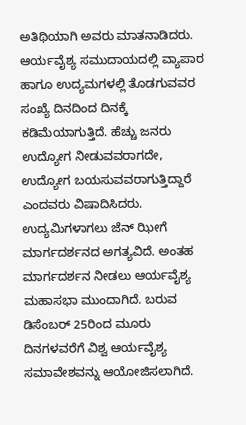ಅತಿಥಿಯಾಗಿ ಅವರು ಮಾತನಾಡಿದರು.
ಆರ್ಯವೈಶ್ಯ ಸಮುದಾಯದಲ್ಲಿ ವ್ಯಾಪಾರ ಹಾಗೂ ಉದ್ಯಮಗಳಲ್ಲಿ ತೊಡಗುವವರ ಸಂಖ್ಯೆ ದಿನದಿಂದ ದಿನಕ್ಕೆ ಕಡಿಮೆಯಾಗುತ್ತಿದೆ. ಹೆಚ್ಚು ಜನರು ಉದ್ಯೋಗ ನೀಡುವವರಾಗದೇ, ಉದ್ಯೋಗ ಬಯಸುವವರಾಗುತ್ತಿದ್ದಾರೆ ಎಂದವರು ವಿಷಾದಿಸಿದರು.
ಉದ್ಯಮಿಗಳಾಗಲು ಜೆನ್ ಝೀಗೆ ಮಾರ್ಗದರ್ಶನದ ಅಗತ್ಯವಿದೆ. ಅಂತಹ ಮಾರ್ಗದರ್ಶನ ನೀಡಲು ಆರ್ಯವೈಶ್ಯ ಮಹಾಸಭಾ ಮುಂದಾಗಿದೆ. ಬರುವ ಡಿಸೆಂಬರ್ 25ರಿಂದ ಮೂರು ದಿನಗಳವರೆಗೆ ವಿಶ್ವ ಆರ್ಯವೈಶ್ಯ ಸಮಾವೇಶವನ್ನು ಆಯೋಜಿಸಲಾಗಿದೆ.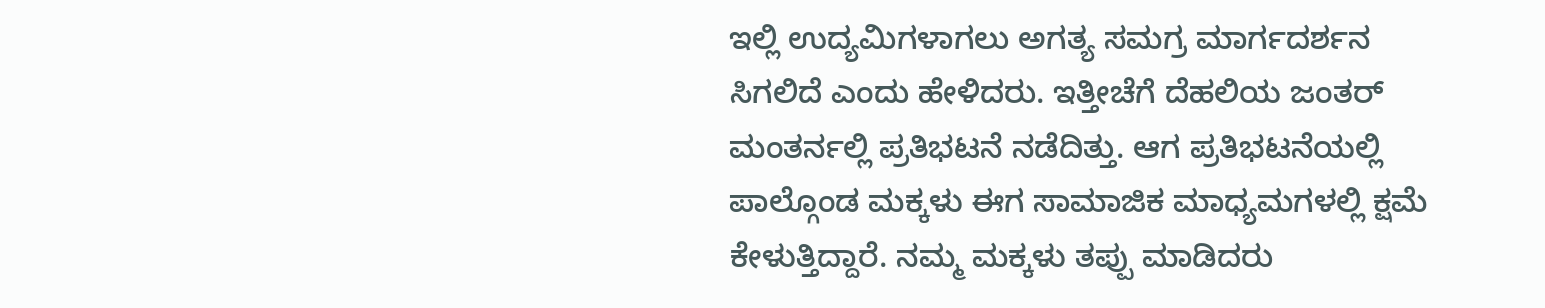ಇಲ್ಲಿ ಉದ್ಯಮಿಗಳಾಗಲು ಅಗತ್ಯ ಸಮಗ್ರ ಮಾರ್ಗದರ್ಶನ ಸಿಗಲಿದೆ ಎಂದು ಹೇಳಿದರು. ಇತ್ತೀಚೆಗೆ ದೆಹಲಿಯ ಜಂತರ್ ಮಂತರ್ನಲ್ಲಿ ಪ್ರತಿಭಟನೆ ನಡೆದಿತ್ತು. ಆಗ ಪ್ರತಿಭಟನೆಯಲ್ಲಿ ಪಾಲ್ಗೊಂಡ ಮಕ್ಕಳು ಈಗ ಸಾಮಾಜಿಕ ಮಾಧ್ಯಮಗಳಲ್ಲಿ ಕ್ಷಮೆ ಕೇಳುತ್ತಿದ್ದಾರೆ. ನಮ್ಮ ಮಕ್ಕಳು ತಪ್ಪು ಮಾಡಿದರು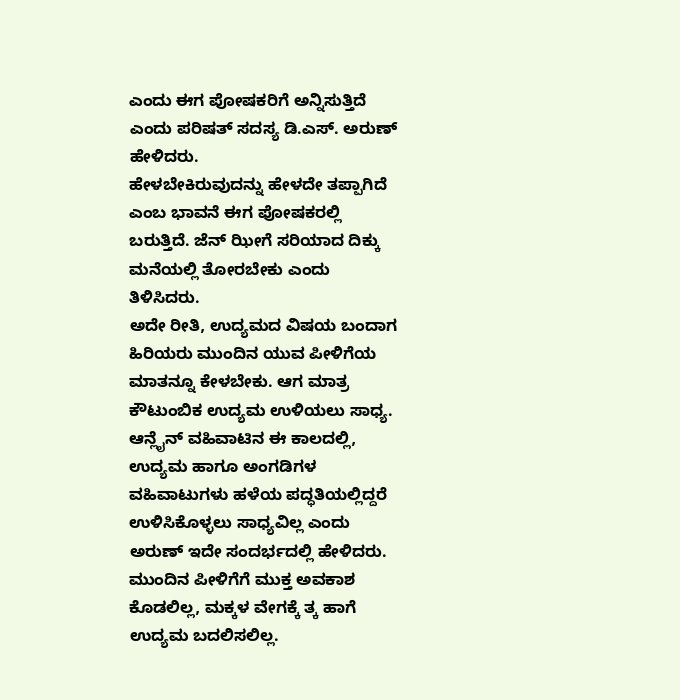ಎಂದು ಈಗ ಪೋಷಕರಿಗೆ ಅನ್ನಿಸುತ್ತಿದೆ ಎಂದು ಪರಿಷತ್ ಸದಸ್ಯ ಡಿ.ಎಸ್. ಅರುಣ್ ಹೇಳಿದರು.
ಹೇಳಬೇಕಿರುವುದನ್ನು ಹೇಳದೇ ತಪ್ಪಾಗಿದೆ ಎಂಬ ಭಾವನೆ ಈಗ ಪೋಷಕರಲ್ಲಿ ಬರುತ್ತಿದೆ. ಜೆನ್ ಝೀಗೆ ಸರಿಯಾದ ದಿಕ್ಕು ಮನೆಯಲ್ಲಿ ತೋರಬೇಕು ಎಂದು ತಿಳಿಸಿದರು.
ಅದೇ ರೀತಿ, ಉದ್ಯಮದ ವಿಷಯ ಬಂದಾಗ ಹಿರಿಯರು ಮುಂದಿನ ಯುವ ಪೀಳಿಗೆಯ ಮಾತನ್ನೂ ಕೇಳಬೇಕು. ಆಗ ಮಾತ್ರ ಕೌಟುಂಬಿಕ ಉದ್ಯಮ ಉಳಿಯಲು ಸಾಧ್ಯ. ಆನ್ಲೈನ್ ವಹಿವಾಟಿನ ಈ ಕಾಲದಲ್ಲಿ, ಉದ್ಯಮ ಹಾಗೂ ಅಂಗಡಿಗಳ ವಹಿವಾಟುಗಳು ಹಳೆಯ ಪದ್ಧತಿಯಲ್ಲಿದ್ದರೆ ಉಳಿಸಿಕೊಳ್ಳಲು ಸಾಧ್ಯವಿಲ್ಲ ಎಂದು ಅರುಣ್ ಇದೇ ಸಂದರ್ಭದಲ್ಲಿ ಹೇಳಿದರು.
ಮುಂದಿನ ಪೀಳಿಗೆಗೆ ಮುಕ್ತ ಅವಕಾಶ ಕೊಡಲಿಲ್ಲ, ಮಕ್ಕಳ ವೇಗಕ್ಕೆ ತ್ಕ ಹಾಗೆ ಉದ್ಯಮ ಬದಲಿಸಲಿಲ್ಲ.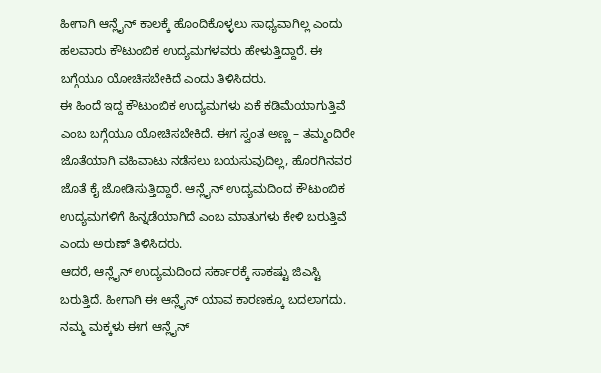ಹೀಗಾಗಿ ಆನ್ಲೈನ್ ಕಾಲಕ್ಕೆ ಹೊಂದಿಕೊಳ್ಳಲು ಸಾಧ್ಯವಾಗಿಲ್ಲ ಎಂದು ಹಲವಾರು ಕೌಟುಂಬಿಕ ಉದ್ಯಮಗಳವರು ಹೇಳುತ್ತಿದ್ದಾರೆ. ಈ ಬಗ್ಗೆಯೂ ಯೋಚಿಸಬೇಕಿದೆ ಎಂದು ತಿಳಿಸಿದರು.
ಈ ಹಿಂದೆ ಇದ್ದ ಕೌಟುಂಬಿಕ ಉದ್ಯಮಗಳು ಏಕೆ ಕಡಿಮೆಯಾಗುತ್ತಿವೆ ಎಂಬ ಬಗ್ಗೆಯೂ ಯೋಚಿಸಬೇಕಿದೆ. ಈಗ ಸ್ವಂತ ಅಣ್ಣ – ತಮ್ಮಂದಿರೇ ಜೊತೆಯಾಗಿ ವಹಿವಾಟು ನಡೆಸಲು ಬಯಸುವುದಿಲ್ಲ, ಹೊರಗಿನವರ ಜೊತೆ ಕೈ ಜೋಡಿಸುತ್ತಿದ್ದಾರೆ. ಆನ್ಲೈನ್ ಉದ್ಯಮದಿಂದ ಕೌಟುಂಬಿಕ ಉದ್ಯಮಗಳಿಗೆ ಹಿನ್ನಡೆಯಾಗಿದೆ ಎಂಬ ಮಾತುಗಳು ಕೇಳಿ ಬರುತ್ತಿವೆ ಎಂದು ಅರುಣ್ ತಿಳಿಸಿದರು.
ಆದರೆ, ಆನ್ಲೈನ್ ಉದ್ಯಮದಿಂದ ಸರ್ಕಾರಕ್ಕೆ ಸಾಕಷ್ಟು ಜಿಎಸ್ಟಿ ಬರುತ್ತಿದೆ. ಹೀಗಾಗಿ ಈ ಆನ್ಲೈನ್ ಯಾವ ಕಾರಣಕ್ಕೂ ಬದಲಾಗದು. ನಮ್ಮ ಮಕ್ಕಳು ಈಗ ಆನ್ಲೈನ್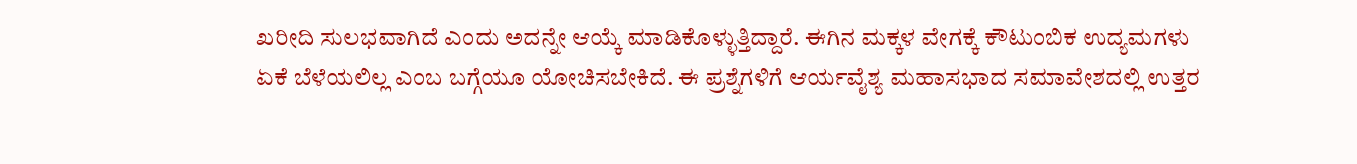ಖರೀದಿ ಸುಲಭವಾಗಿದೆ ಎಂದು ಅದನ್ನೇ ಆಯ್ಕೆ ಮಾಡಿಕೊಳ್ಳುತ್ತಿದ್ದಾರೆ. ಈಗಿನ ಮಕ್ಕಳ ವೇಗಕ್ಕೆ ಕೌಟುಂಬಿಕ ಉದ್ಯಮಗಳು ಏಕೆ ಬೆಳೆಯಲಿಲ್ಲ ಎಂಬ ಬಗ್ಗೆಯೂ ಯೋಚಿಸಬೇಕಿದೆ. ಈ ಪ್ರಶ್ನೆಗಳಿಗೆ ಆರ್ಯವೈಶ್ಯ ಮಹಾಸಭಾದ ಸಮಾವೇಶದಲ್ಲಿ ಉತ್ತರ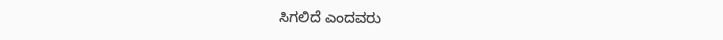ಸಿಗಲಿದೆ ಎಂದವರು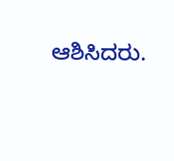ಆಶಿಸಿದರು.